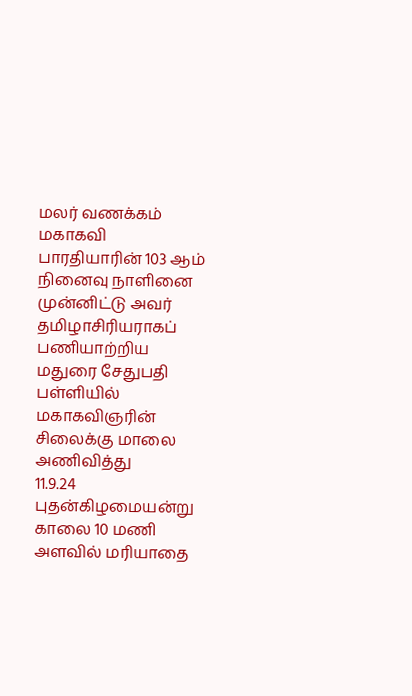மலர் வணக்கம்
மகாகவி பாரதியாரின் 103 ஆம் நினைவு நாளினை முன்னிட்டு அவர் தமிழாசிரியராகப் பணியாற்றிய மதுரை சேதுபதி பள்ளியில் மகாகவிஞரின் சிலைக்கு மாலை அணிவித்து
11.9.24 புதன்கிழமையன்று காலை 10 மணி அளவில் மரியாதை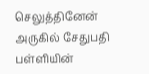செலுத்தினேன் அருகில் சேதுபதி பள்ளியின்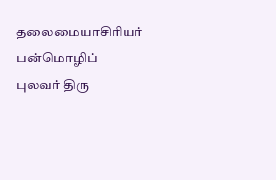தலைமையாசிரியர் பன்மொழிப் புலவர் திரு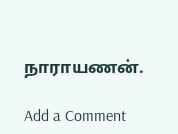நாராயணன்.

Add a Comment